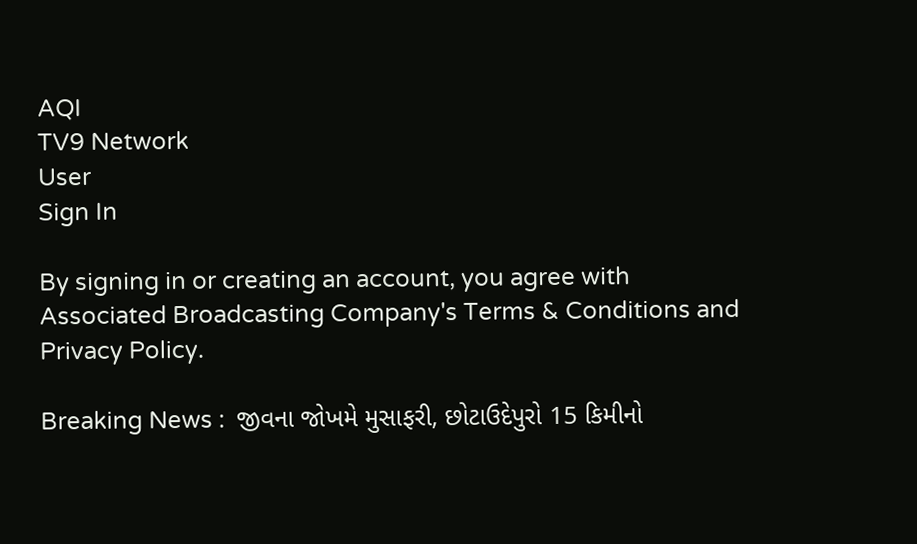AQI
TV9 Network
User
Sign In

By signing in or creating an account, you agree with Associated Broadcasting Company's Terms & Conditions and Privacy Policy.

Breaking News :  જીવના જોખમે મુસાફરી, છોટાઉદેપુરો 15 કિમીનો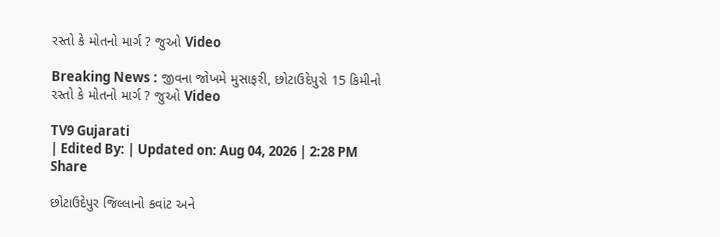રસ્તો કે મોતનો માર્ગ ? જુઓ Video

Breaking News : જીવના જોખમે મુસાફરી, છોટાઉદેપુરો 15 કિમીનો રસ્તો કે મોતનો માર્ગ ? જુઓ Video

TV9 Gujarati
| Edited By: | Updated on: Aug 04, 2026 | 2:28 PM
Share

છોટાઉદેપુર જિલ્લાનો કવાંટ અને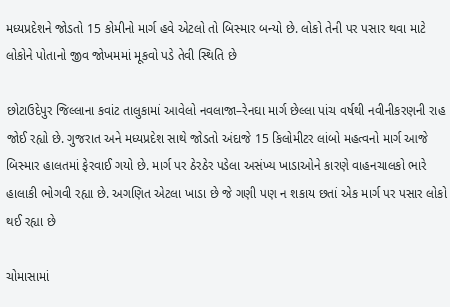મધ્યપ્રદેશને જોડતો 15 કોમીનો માર્ગ હવે એટલો તો બિસ્માર બન્યો છે. લોકો તેની પર પસાર થવા માટે લોકોને પોતાનો જીવ જોખમમાં મૂકવો પડે તેવી સ્થિતિ છે

છોટાઉદેપુર જિલ્લાના કવાંટ તાલુકામાં આવેલો નવલાજા–રેનઘા માર્ગ છેલ્લા પાંચ વર્ષથી નવીનીકરણની રાહ જોઈ રહ્યો છે. ગુજરાત અને મધ્યપ્રદેશ સાથે જોડતો અંદાજે 15 કિલોમીટર લાંબો મહત્વનો માર્ગ આજે બિસ્માર હાલતમાં ફેરવાઈ ગયો છે. માર્ગ પર ઠેરઠેર પડેલા અસંખ્ય ખાડાઓને કારણે વાહનચાલકો ભારે હાલાકી ભોગવી રહ્યા છે. અગણિત એટલા ખાડા છે જે ગણી પણ ન શકાય છતાં એક માર્ગ પર પસાર લોકો થઈ રહ્યા છે

ચોમાસામાં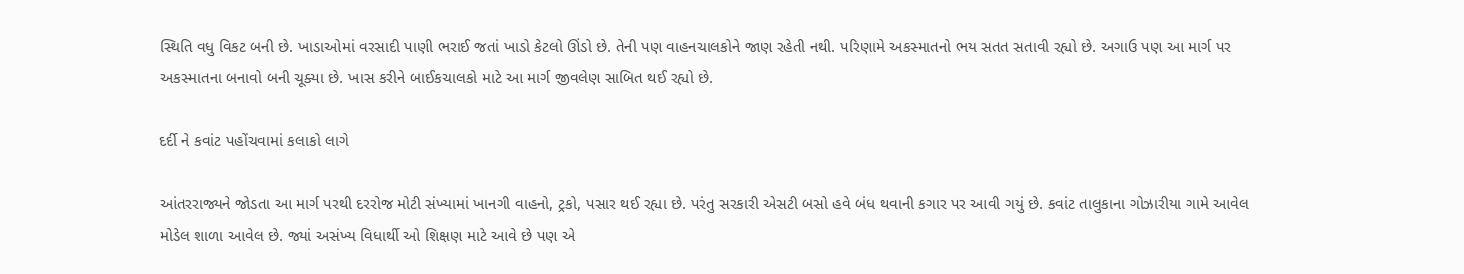સ્થિતિ વધુ વિકટ બની છે. ખાડાઓમાં વરસાદી પાણી ભરાઈ જતાં ખાડો કેટલો ઊંડો છે. તેની પણ વાહનચાલકોને જાણ રહેતી નથી. પરિણામે અકસ્માતનો ભય સતત સતાવી રહ્યો છે. અગાઉ પણ આ માર્ગ પર અકસ્માતના બનાવો બની ચૂક્યા છે. ખાસ કરીને બાઈકચાલકો માટે આ માર્ગ જીવલેણ સાબિત થઈ રહ્યો છે.

દર્દી ને કવાંટ પહોંચવામાં કલાકો લાગે

આંતરરાજ્યને જોડતા આ માર્ગ પરથી દરરોજ મોટી સંખ્યામાં ખાનગી વાહનો, ટ્રકો, પસાર થઈ રહ્યા છે. પરંતુ સરકારી એસટી બસો હવે બંધ થવાની કગાર પર આવી ગયું છે. કવાંટ તાલુકાના ગોઝારીયા ગામે આવેલ મોડેલ શાળા આવેલ છે. જ્યાં અસંખ્ય વિધાર્થી ઓ શિક્ષણ માટે આવે છે પણ એ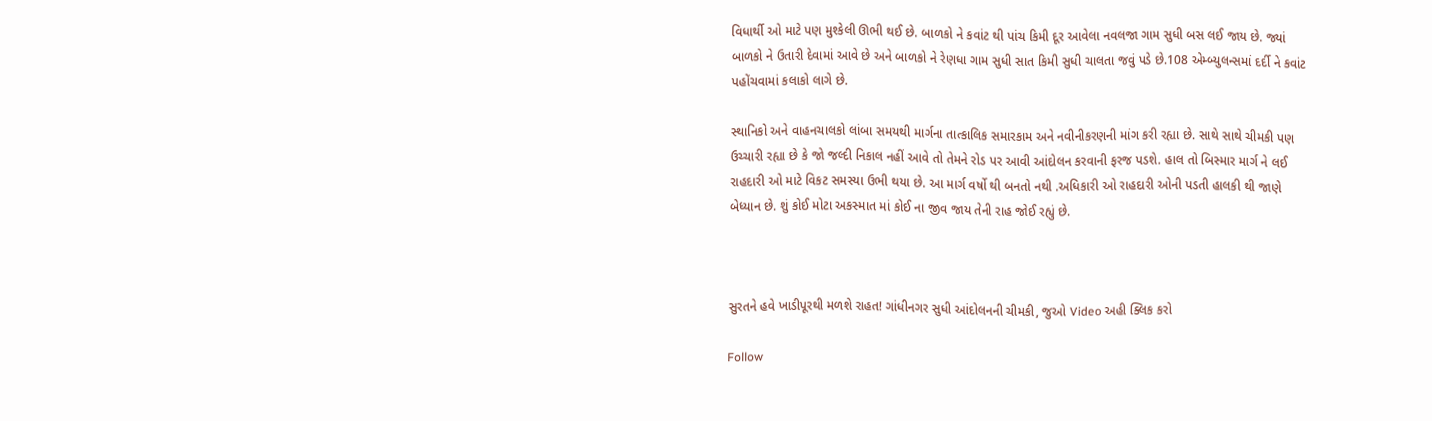વિધાર્થી ઓ માટે પણ મુશ્કેલી ઊભી થઈ છે. બાળકો ને કવાંટ થી પાંચ કિમી દૂર આવેલા નવલજા ગામ સુધી બસ લઈ જાય છે. જ્યાં બાળકો ને ઉતારી દેવામાં આવે છે અને બાળકો ને રેણધા ગામ સુધી સાત કિમી સુધી ચાલતા જવું પડે છે.108 એમ્બ્યુલન્સમાં દર્દી ને કવાંટ પહોંચવામાં કલાકો લાગે છે.

સ્થાનિકો અને વાહનચાલકો લાંબા સમયથી માર્ગના તાત્કાલિક સમારકામ અને નવીનીકરણની માંગ કરી રહ્યા છે. સાથે સાથે ચીમકી પણ ઉચ્ચારી રહ્યા છે કે જો જલ્દી નિકાલ નહીં આવે તો તેમને રોડ પર આવી આંદોલન કરવાની ફરજ પડશે. હાલ તો બિસ્માર માર્ગ ને લઈ રાહદારી ઓ માટે વિકટ સમસ્યા ઉભી થયા છે. આ માર્ગ વર્ષો થી બનતો નથી .અધિકારી ઓ રાહદારી ઓની પડતી હાલકી થી જાણે બેધ્યાન છે. શું કોઈ મોટા અકસ્માત માં કોઈ ના જીવ જાય તેની રાહ જોઈ રહ્યું છે.



સુરતને હવે ખાડીપૂરથી મળશે રાહત! ગાંધીનગર સુધી આંદોલનની ચીમકી, જુઓ Video અહી ક્લિક કરો

Follow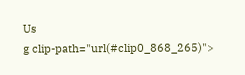Us
g clip-path="url(#clip0_868_265)">